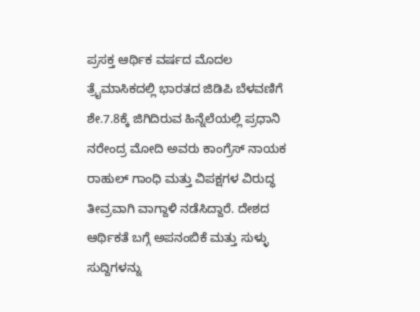ಪ್ರಸಕ್ತ ಆರ್ಥಿಕ ವರ್ಷದ ಮೊದಲ ತ್ರೈಮಾಸಿಕದಲ್ಲಿ ಭಾರತದ ಜಿಡಿಪಿ ಬೆಳವಣಿಗೆ ಶೇ.7.8ಕ್ಕೆ ಜಿಗಿದಿರುವ ಹಿನ್ನೆಲೆಯಲ್ಲಿ ಪ್ರಧಾನಿ ನರೇಂದ್ರ ಮೋದಿ ಅವರು ಕಾಂಗ್ರೆಸ್ ನಾಯಕ ರಾಹುಲ್ ಗಾಂಧಿ ಮತ್ತು ವಿಪಕ್ಷಗಳ ವಿರುದ್ಧ ತೀವ್ರವಾಗಿ ವಾಗ್ದಾಳಿ ನಡೆಸಿದ್ದಾರೆ. ದೇಶದ ಆರ್ಥಿಕತೆ ಬಗ್ಗೆ ಅಪನಂಬಿಕೆ ಮತ್ತು ಸುಳ್ಳು ಸುದ್ದಿಗಳನ್ನು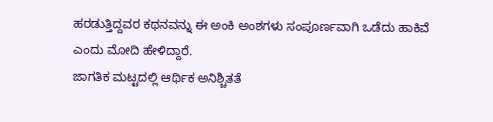ಹರಡುತ್ತಿದ್ದವರ ಕಥನವನ್ನು ಈ ಅಂಕಿ ಅಂಶಗಳು ಸಂಪೂರ್ಣವಾಗಿ ಒಡೆದು ಹಾಕಿವೆ ಎಂದು ಮೋದಿ ಹೇಳಿದ್ದಾರೆ.
ಜಾಗತಿಕ ಮಟ್ಟದಲ್ಲಿ ಆರ್ಥಿಕ ಅನಿಶ್ಚಿತತೆ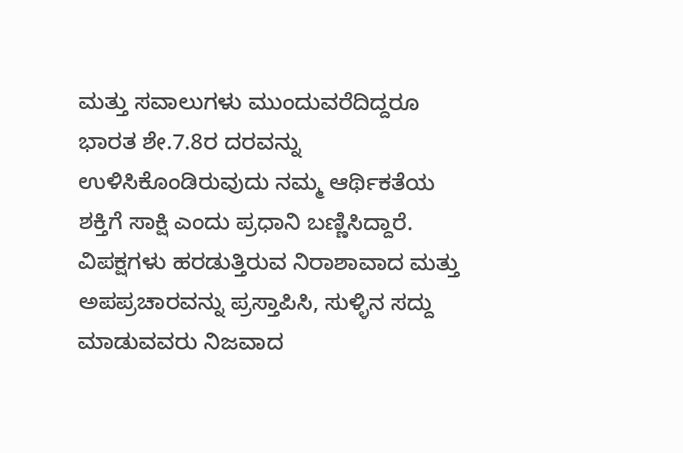ಮತ್ತು ಸವಾಲುಗಳು ಮುಂದುವರೆದಿದ್ದರೂ ಭಾರತ ಶೇ.7.8ರ ದರವನ್ನು ಉಳಿಸಿಕೊಂಡಿರುವುದು ನಮ್ಮ ಆರ್ಥಿಕತೆಯ ಶಕ್ತಿಗೆ ಸಾಕ್ಷಿ ಎಂದು ಪ್ರಧಾನಿ ಬಣ್ಣಿಸಿದ್ದಾರೆ. ವಿಪಕ್ಷಗಳು ಹರಡುತ್ತಿರುವ ನಿರಾಶಾವಾದ ಮತ್ತು ಅಪಪ್ರಚಾರವನ್ನು ಪ್ರಸ್ತಾಪಿಸಿ, ಸುಳ್ಳಿನ ಸದ್ದು ಮಾಡುವವರು ನಿಜವಾದ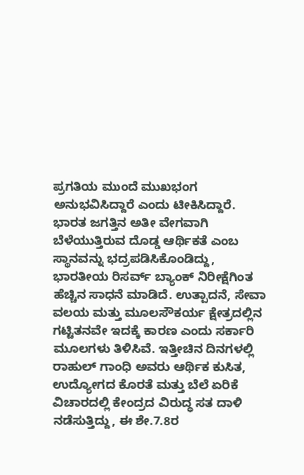ಪ್ರಗತಿಯ ಮುಂದೆ ಮುಖಭಂಗ ಅನುಭವಿಸಿದ್ದಾರೆ ಎಂದು ಟೀಕಿಸಿದ್ದಾರೆ.
ಭಾರತ ಜಗತ್ತಿನ ಅತೀ ವೇಗವಾಗಿ ಬೆಳೆಯುತ್ತಿರುವ ದೊಡ್ಡ ಆರ್ಥಿಕತೆ ಎಂಬ ಸ್ಥಾನವನ್ನು ಭದ್ರಪಡಿಸಿಕೊಂಡಿದ್ದು, ಭಾರತೀಯ ರಿಸರ್ವ್ ಬ್ಯಾಂಕ್ ನಿರೀಕ್ಷೆಗಿಂತ ಹೆಚ್ಚಿನ ಸಾಧನೆ ಮಾಡಿದೆ. ಉತ್ಪಾದನೆ, ಸೇವಾ ವಲಯ ಮತ್ತು ಮೂಲಸೌಕರ್ಯ ಕ್ಷೇತ್ರದಲ್ಲಿನ ಗಟ್ಟಿತನವೇ ಇದಕ್ಕೆ ಕಾರಣ ಎಂದು ಸರ್ಕಾರಿ ಮೂಲಗಳು ತಿಳಿಸಿವೆ. ಇತ್ತೀಚಿನ ದಿನಗಳಲ್ಲಿ ರಾಹುಲ್ ಗಾಂಧಿ ಅವರು ಆರ್ಥಿಕ ಕುಸಿತ, ಉದ್ಯೋಗದ ಕೊರತೆ ಮತ್ತು ಬೆಲೆ ಏರಿಕೆ ವಿಚಾರದಲ್ಲಿ ಕೇಂದ್ರದ ವಿರುದ್ಧ ಸತ ದಾಳಿ ನಡೆಸುತ್ತಿದ್ದು, ಈ ಶೇ.7.8ರ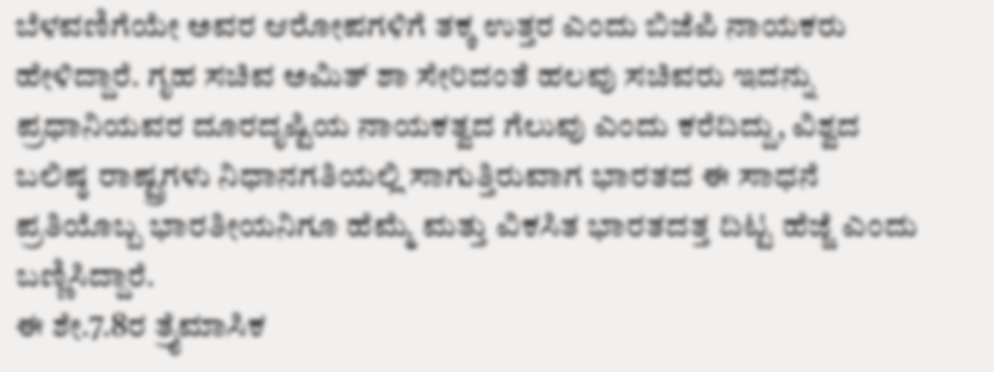ಬೆಳವಣಿಗೆಯೇ ಅವರ ಆರೋಪಗಳಿಗೆ ತಕ್ಕ ಉತ್ತರ ಎಂದು ಬಿಜೆಪಿ ನಾಯಕರು ಹೇಳಿದ್ದಾರೆ. ಗೃಹ ಸಚಿವ ಅಮಿತ್ ಶಾ ಸೇರಿದಂತೆ ಹಲವು ಸಚಿವರು ಇದನ್ನು ಪ್ರಧಾನಿಯವರ ದೂರದೃಷ್ಟಿಯ ನಾಯಕತ್ವದ ಗೆಲುವು ಎಂದು ಕರೆದಿದ್ದು, ವಿಶ್ವದ ಬಲಿಷ್ಠ ರಾಷ್ಟ್ರಗಳು ನಿಧಾನಗತಿಯಲ್ಲಿ ಸಾಗುತ್ತಿರುವಾಗ ಭಾರತದ ಈ ಸಾಧನೆ ಪ್ರತಿಯೊಬ್ಬ ಭಾರತೀಯನಿಗೂ ಹೆಮ್ಮೆ ಮತ್ತು ವಿಕಸಿತ ಭಾರತದತ್ತ ದಿಟ್ಟ ಹೆಜ್ಜೆ ಎಂದು ಬಣ್ಣಿಸಿದ್ದಾರೆ.
ಈ ಶೇ.7.8ರ ತ್ರೈಮಾಸಿಕ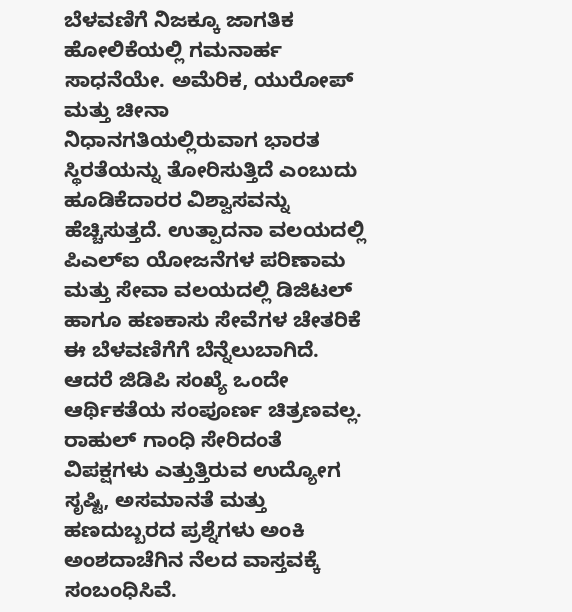ಬೆಳವಣಿಗೆ ನಿಜಕ್ಕೂ ಜಾಗತಿಕ ಹೋಲಿಕೆಯಲ್ಲಿ ಗಮನಾರ್ಹ ಸಾಧನೆಯೇ. ಅಮೆರಿಕ, ಯುರೋಪ್ ಮತ್ತು ಚೀನಾ ನಿಧಾನಗತಿಯಲ್ಲಿರುವಾಗ ಭಾರತ ಸ್ಥಿರತೆಯನ್ನು ತೋರಿಸುತ್ತಿದೆ ಎಂಬುದು ಹೂಡಿಕೆದಾರರ ವಿಶ್ವಾಸವನ್ನು ಹೆಚ್ಚಿಸುತ್ತದೆ. ಉತ್ಪಾದನಾ ವಲಯದಲ್ಲಿ ಪಿಎಲ್ಐ ಯೋಜನೆಗಳ ಪರಿಣಾಮ ಮತ್ತು ಸೇವಾ ವಲಯದಲ್ಲಿ ಡಿಜಿಟಲ್ ಹಾಗೂ ಹಣಕಾಸು ಸೇವೆಗಳ ಚೇತರಿಕೆ ಈ ಬೆಳವಣಿಗೆಗೆ ಬೆನ್ನೆಲುಬಾಗಿದೆ.
ಆದರೆ ಜಿಡಿಪಿ ಸಂಖ್ಯೆ ಒಂದೇ ಆರ್ಥಿಕತೆಯ ಸಂಪೂರ್ಣ ಚಿತ್ರಣವಲ್ಲ. ರಾಹುಲ್ ಗಾಂಧಿ ಸೇರಿದಂತೆ ವಿಪಕ್ಷಗಳು ಎತ್ತುತ್ತಿರುವ ಉದ್ಯೋಗ ಸೃಷ್ಟಿ, ಅಸಮಾನತೆ ಮತ್ತು ಹಣದುಬ್ಬರದ ಪ್ರಶ್ನೆಗಳು ಅಂಕಿ ಅಂಶದಾಚೆಗಿನ ನೆಲದ ವಾಸ್ತವಕ್ಕೆ ಸಂಬಂಧಿಸಿವೆ.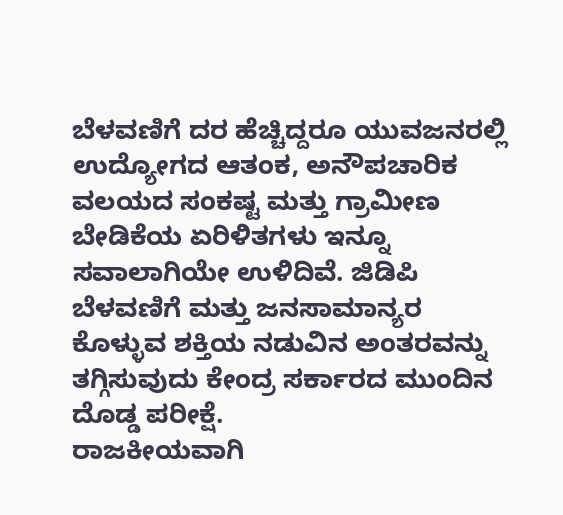ಬೆಳವಣಿಗೆ ದರ ಹೆಚ್ಚಿದ್ದರೂ ಯುವಜನರಲ್ಲಿ ಉದ್ಯೋಗದ ಆತಂಕ, ಅನೌಪಚಾರಿಕ ವಲಯದ ಸಂಕಷ್ಟ ಮತ್ತು ಗ್ರಾಮೀಣ ಬೇಡಿಕೆಯ ಏರಿಳಿತಗಳು ಇನ್ನೂ ಸವಾಲಾಗಿಯೇ ಉಳಿದಿವೆ. ಜಿಡಿಪಿ ಬೆಳವಣಿಗೆ ಮತ್ತು ಜನಸಾಮಾನ್ಯರ ಕೊಳ್ಳುವ ಶಕ್ತಿಯ ನಡುವಿನ ಅಂತರವನ್ನು ತಗ್ಗಿಸುವುದು ಕೇಂದ್ರ ಸರ್ಕಾರದ ಮುಂದಿನ ದೊಡ್ಡ ಪರೀಕ್ಷೆ.
ರಾಜಕೀಯವಾಗಿ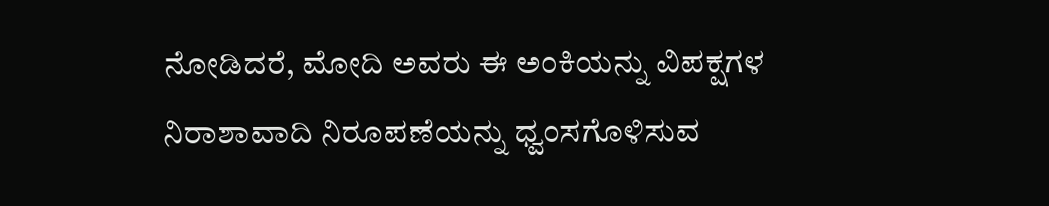ನೋಡಿದರೆ, ಮೋದಿ ಅವರು ಈ ಅಂಕಿಯನ್ನು ವಿಪಕ್ಷಗಳ ನಿರಾಶಾವಾದಿ ನಿರೂಪಣೆಯನ್ನು ಧ್ವಂಸಗೊಳಿಸುವ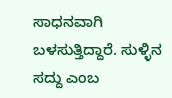ಸಾಧನವಾಗಿ ಬಳಸುತ್ತಿದ್ದಾರೆ. ಸುಳ್ಳಿನ ಸದ್ದು ಎಂಬ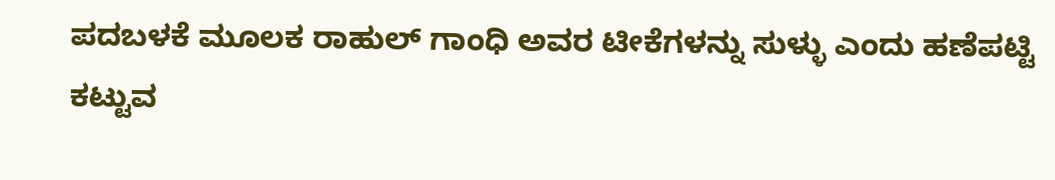ಪದಬಳಕೆ ಮೂಲಕ ರಾಹುಲ್ ಗಾಂಧಿ ಅವರ ಟೀಕೆಗಳನ್ನು ಸುಳ್ಳು ಎಂದು ಹಣೆಪಟ್ಟಿ ಕಟ್ಟುವ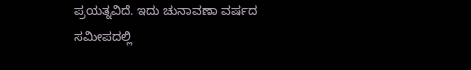ಪ್ರಯತ್ನವಿದೆ. ಇದು ಚುನಾವಣಾ ವರ್ಷದ ಸಮೀಪದಲ್ಲಿ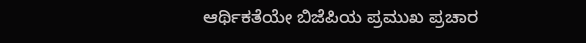ಆರ್ಥಿಕತೆಯೇ ಬಿಜೆಪಿಯ ಪ್ರಮುಖ ಪ್ರಚಾರ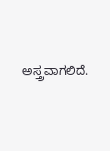ಅಸ್ತ್ರವಾಗಲಿದೆ.